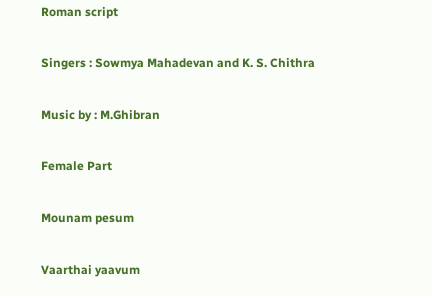Roman script

Singers : Sowmya Mahadevan and K. S. Chithra

Music by : M.Ghibran

Female Part

Mounam pesum

Vaarthai yaavum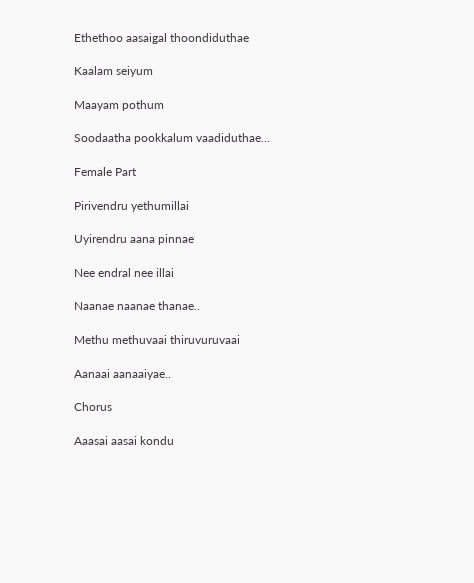Ethethoo aasaigal thoondiduthae

Kaalam seiyum

Maayam pothum

Soodaatha pookkalum vaadiduthae…

Female Part

Pirivendru yethumillai

Uyirendru aana pinnae

Nee endral nee illai

Naanae naanae thanae..

Methu methuvaai thiruvuruvaai

Aanaai aanaaiyae..

Chorus

Aaasai aasai kondu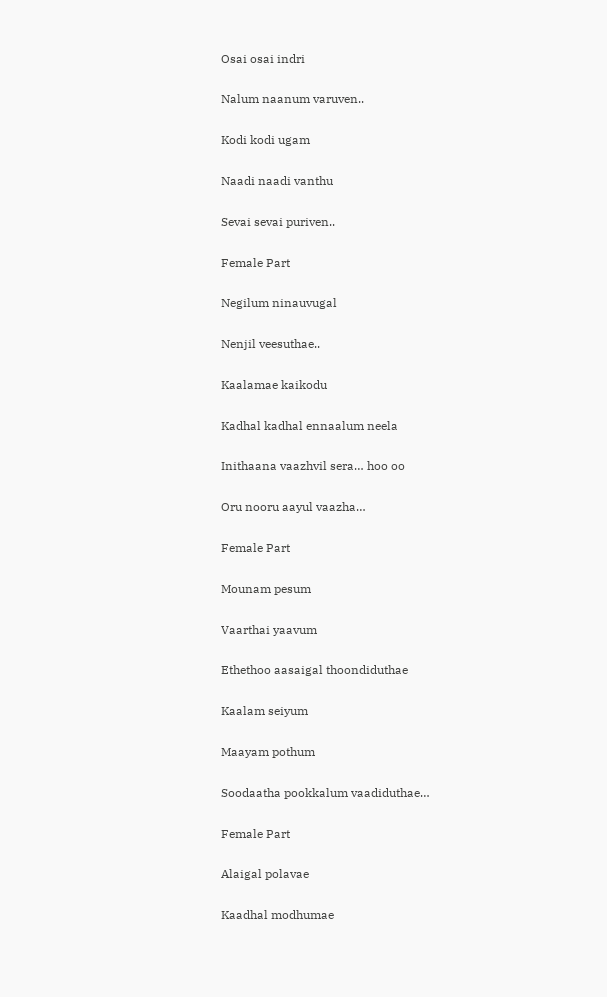Osai osai indri

Nalum naanum varuven..

Kodi kodi ugam

Naadi naadi vanthu

Sevai sevai puriven..

Female Part

Negilum ninauvugal

Nenjil veesuthae..

Kaalamae kaikodu

Kadhal kadhal ennaalum neela

Inithaana vaazhvil sera… hoo oo

Oru nooru aayul vaazha…

Female Part

Mounam pesum

Vaarthai yaavum

Ethethoo aasaigal thoondiduthae

Kaalam seiyum

Maayam pothum

Soodaatha pookkalum vaadiduthae…

Female Part

Alaigal polavae

Kaadhal modhumae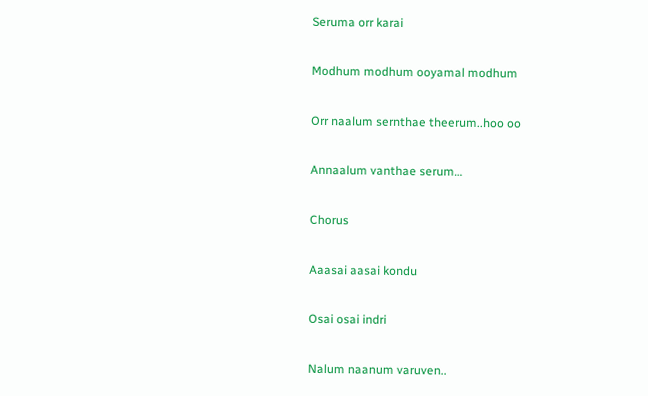Seruma orr karai

Modhum modhum ooyamal modhum

Orr naalum sernthae theerum..hoo oo

Annaalum vanthae serum…

Chorus

Aaasai aasai kondu

Osai osai indri

Nalum naanum varuven..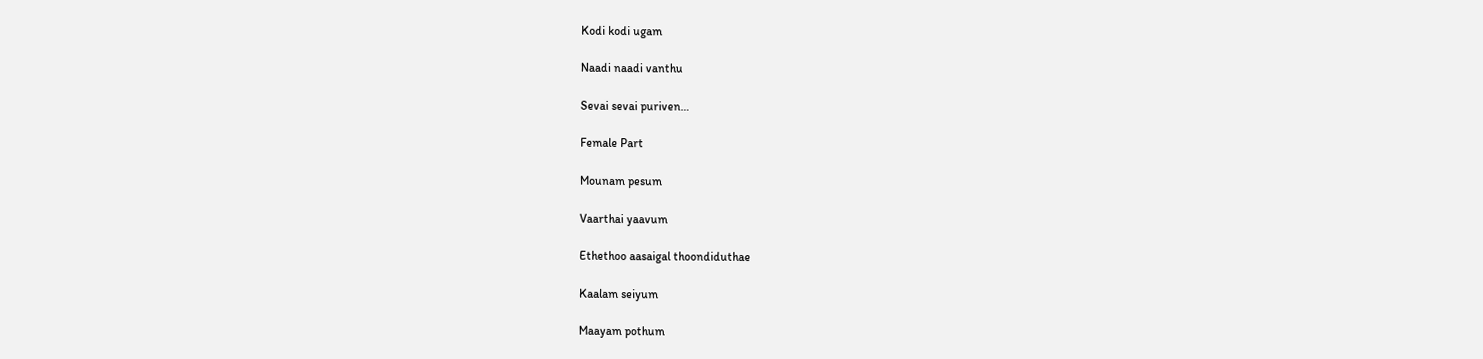Kodi kodi ugam

Naadi naadi vanthu

Sevai sevai puriven…

Female Part

Mounam pesum

Vaarthai yaavum

Ethethoo aasaigal thoondiduthae

Kaalam seiyum

Maayam pothum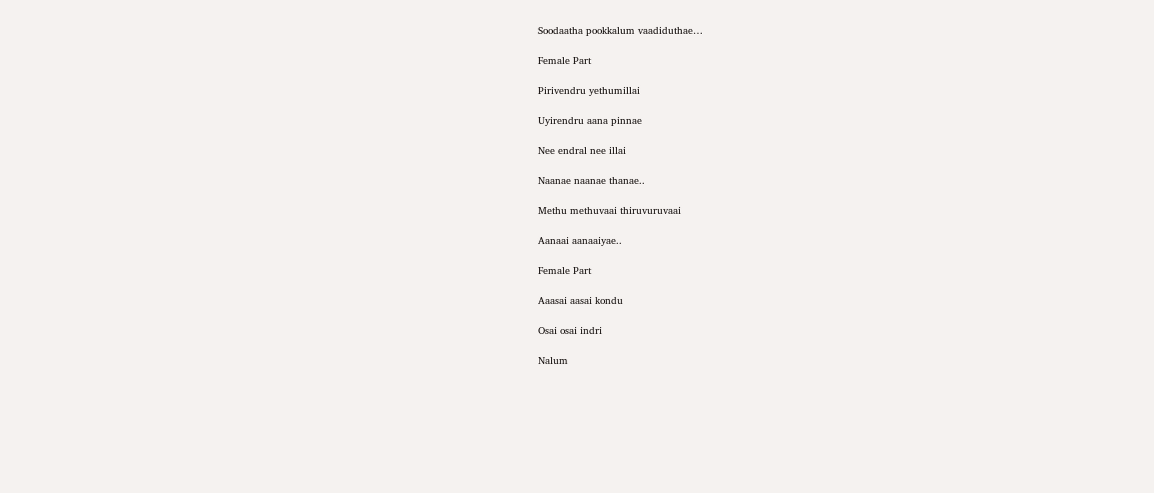Soodaatha pookkalum vaadiduthae…

Female Part

Pirivendru yethumillai

Uyirendru aana pinnae

Nee endral nee illai

Naanae naanae thanae..

Methu methuvaai thiruvuruvaai

Aanaai aanaaiyae..

Female Part

Aaasai aasai kondu

Osai osai indri

Nalum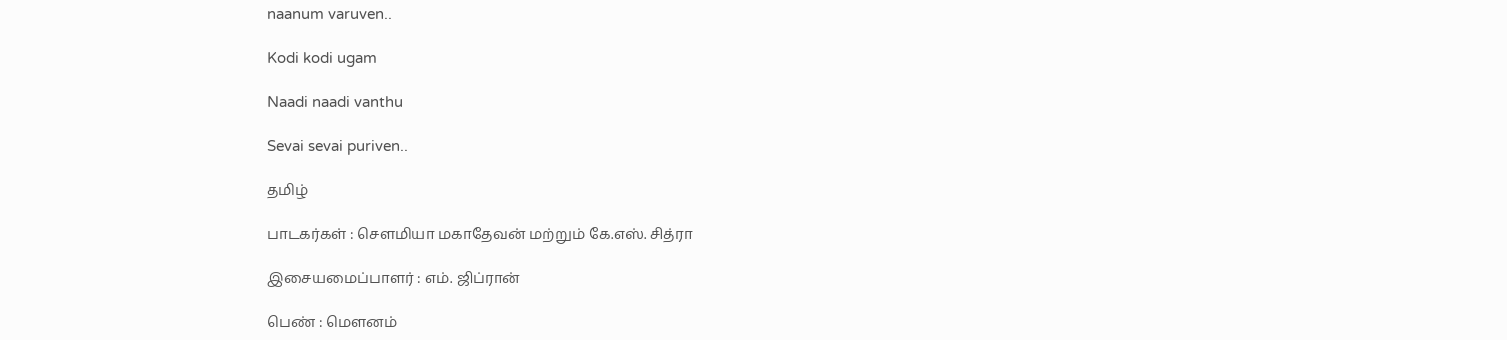naanum varuven..

Kodi kodi ugam

Naadi naadi vanthu

Sevai sevai puriven..

தமிழ்

பாடகர்கள் : சௌமியா மகாதேவன் மற்றும் கே.எஸ். சித்ரா

இசையமைப்பாளர் : எம். ஜிப்ரான்

பெண் : மௌனம்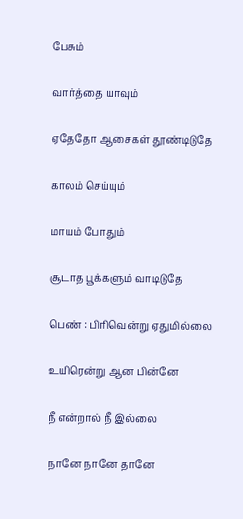பேசும்

வார்த்தை யாவும்

ஏதேதோ ஆசைகள் தூண்டிடுதே

காலம் செய்யும்

மாயம் போதும்

சூடாத பூக்களும் வாடிடுதே

பெண் : பிரிவென்று ஏதுமில்லை

உயிரென்று ஆன பின்னே

நீ என்றால் நீ இல்லை

நானே நானே தானே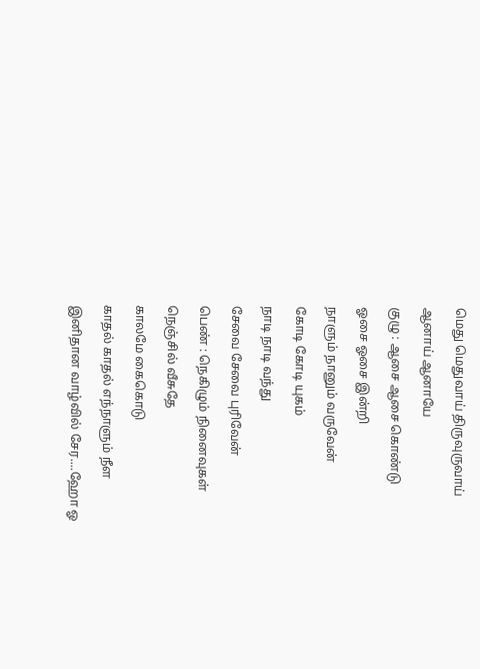மெது மெதுவாய் திருவுருவாய்

ஆனாய் ஆனாயே

குழு : ஆசை ஆசை கொண்டு

ஓசை ஓசை இன்றி

நாளும் நானும் வருவேன்

கோடி கோடி யுகம்

நாடி நாடி வந்து

சேவை சேவை புரிவேன்

பெண் : நெகிழும் நினைவுகள்

நெஞ்சில் வீசுதே

காலமே கைகொடு

காதல் காதல் எந்நாளும் நீள

இனிதான வாழ்வில் சேர....ஹோ ஓ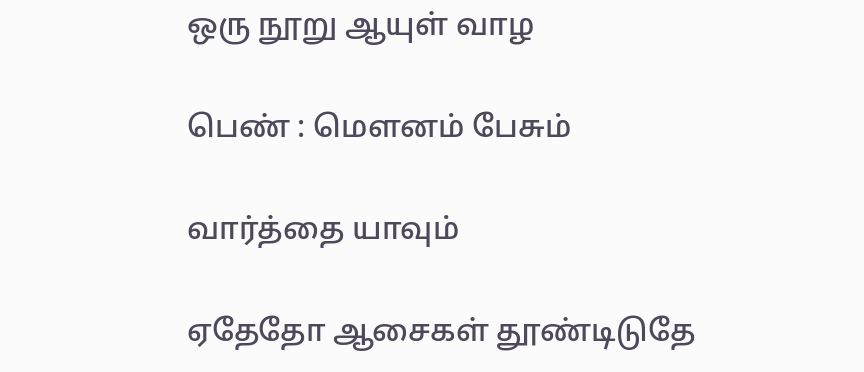ஒரு நூறு ஆயுள் வாழ

பெண் : மௌனம் பேசும்

வார்த்தை யாவும்

ஏதேதோ ஆசைகள் தூண்டிடுதே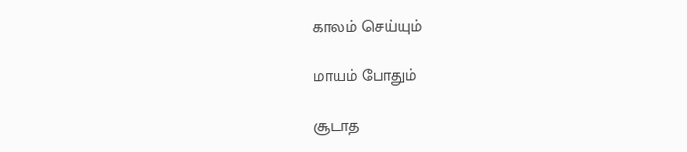காலம் செய்யும்

மாயம் போதும்

சூடாத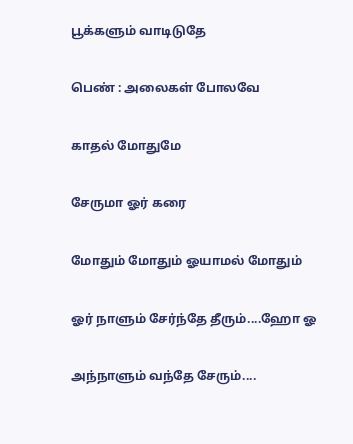பூக்களும் வாடிடுதே

பெண் : அலைகள் போலவே

காதல் மோதுமே

சேருமா ஓர் கரை

மோதும் மோதும் ஓயாமல் மோதும்

ஓர் நாளும் சேர்ந்தே தீரும்....ஹோ ஓ

அந்நாளும் வந்தே சேரும்....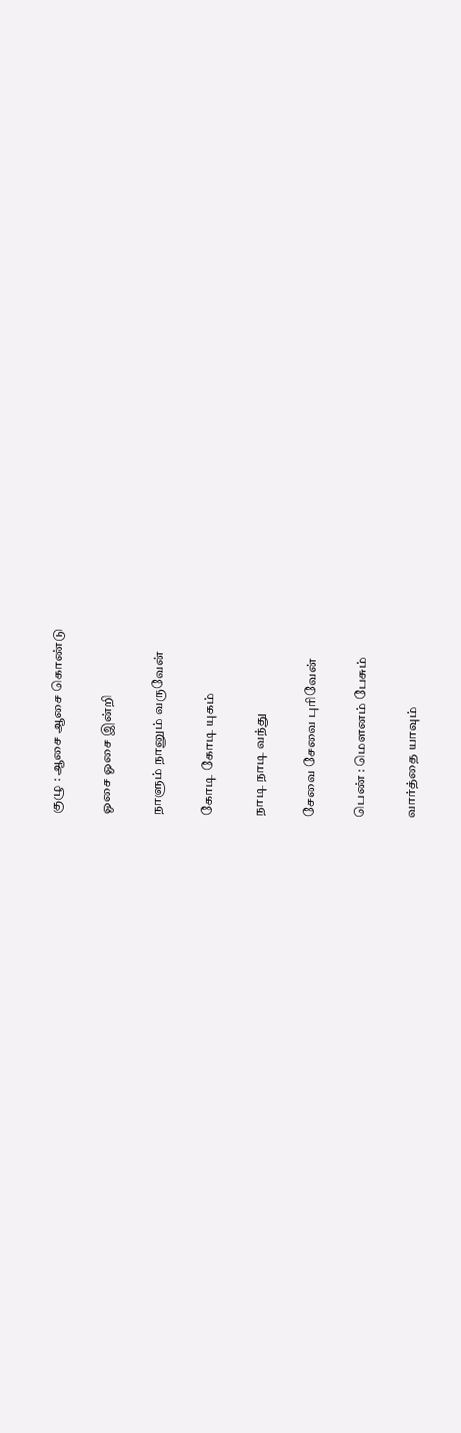குழு : ஆசை ஆசை கொண்டு

ஓசை ஓசை இன்றி

நாளும் நானும் வருவேன்

கோடி கோடி யுகம்

நாடி நாடி வந்து

சேவை சேவை புரிவேன்

பெண் : மௌனம் பேசும்

வார்த்தை யாவும்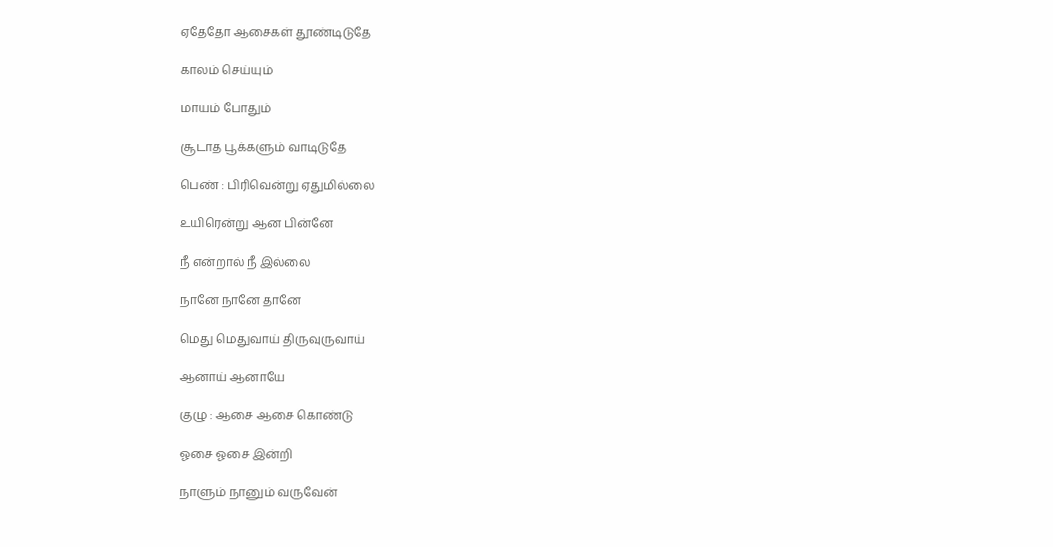ஏதேதோ ஆசைகள் தூண்டிடுதே

காலம் செய்யும்

மாயம் போதும்

சூடாத பூக்களும் வாடிடுதே

பெண் : பிரிவென்று ஏதுமில்லை

உயிரென்று ஆன பின்னே

நீ என்றால் நீ இல்லை

நானே நானே தானே

மெது மெதுவாய் திருவுருவாய்

ஆனாய் ஆனாயே

குழு : ஆசை ஆசை கொண்டு

ஓசை ஓசை இன்றி

நாளும் நானும் வருவேன்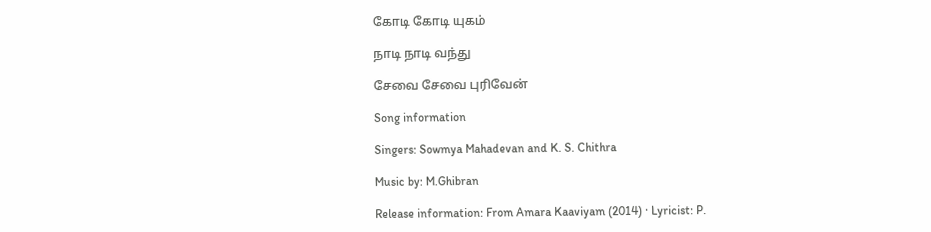கோடி கோடி யுகம்

நாடி நாடி வந்து

சேவை சேவை புரிவேன்

Song information

Singers: Sowmya Mahadevan and K. S. Chithra

Music by: M.Ghibran

Release information: From Amara Kaaviyam (2014) · Lyricist: P.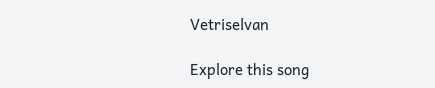Vetriselvan

Explore this song